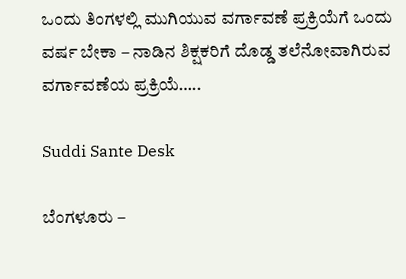ಒಂದು ತಿಂಗಳಲ್ಲಿ ಮುಗಿಯುವ ವರ್ಗಾವಣೆ ಪ್ರಕ್ರಿಯೆಗೆ ಒಂದು ವರ್ಷ ಬೇಕಾ – ನಾಡಿನ ಶಿಕ್ಷಕರಿಗೆ ದೊಡ್ಡ ತಲೆನೋವಾಗಿರುವ ವರ್ಗಾವಣೆಯ ಪ್ರಕ್ರಿಯೆ…..

Suddi Sante Desk

ಬೆಂಗಳೂರು –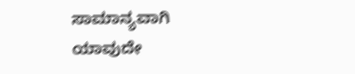ಸಾಮಾನ್ಯವಾಗಿ ಯಾವುದೇ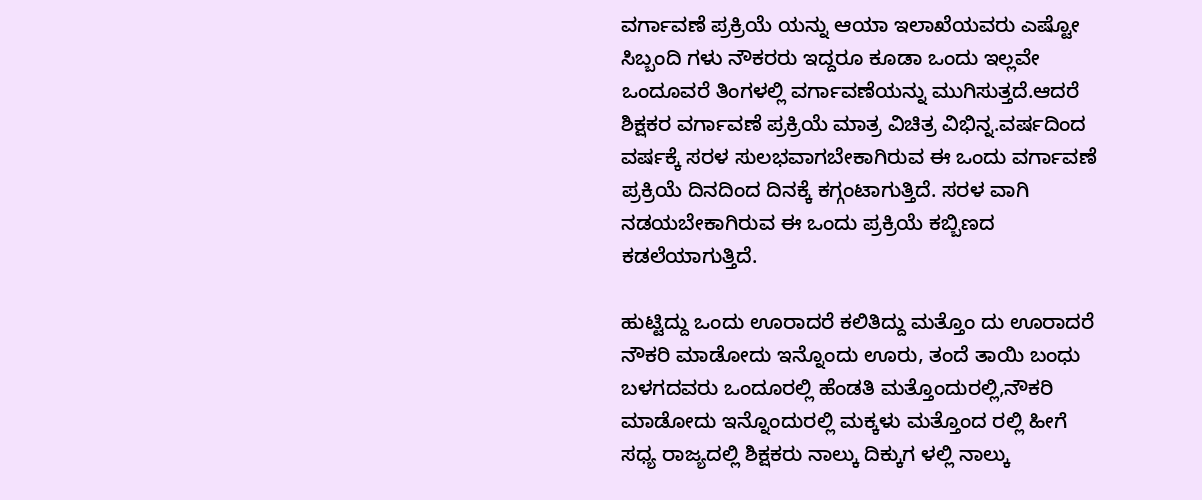ವರ್ಗಾವಣೆ ಪ್ರಕ್ರಿಯೆ ಯನ್ನು ಆಯಾ ಇಲಾಖೆಯವರು ಎಷ್ಟೋ ಸಿಬ್ಬಂದಿ ಗಳು ನೌಕರರು ಇದ್ದರೂ ಕೂಡಾ ಒಂದು ಇಲ್ಲವೇ ಒಂದೂವರೆ ತಿಂಗಳಲ್ಲಿ ವರ್ಗಾವಣೆಯನ್ನು ಮುಗಿಸುತ್ತದೆ.ಆದರೆ ಶಿಕ್ಷಕರ ವರ್ಗಾವಣೆ ಪ್ರಕ್ರಿಯೆ ಮಾತ್ರ ವಿಚಿತ್ರ ವಿಭಿನ್ನ.ವರ್ಷದಿಂದ ವರ್ಷಕ್ಕೆ ಸರಳ ಸುಲಭವಾಗಬೇಕಾಗಿರುವ ಈ ಒಂದು ವರ್ಗಾವಣೆ ಪ್ರಕ್ರಿಯೆ ದಿನದಿಂದ ದಿನಕ್ಕೆ ಕಗ್ಗಂಟಾಗುತ್ತಿದೆ. ಸರಳ ವಾಗಿ ನಡಯಬೇಕಾಗಿರುವ ಈ ಒಂದು ಪ್ರಕ್ರಿಯೆ ಕಬ್ಬಿಣದ ಕಡಲೆಯಾಗುತ್ತಿದೆ.

ಹುಟ್ಟಿದ್ದು ಒಂದು ಊರಾದರೆ ಕಲಿತಿದ್ದು ಮತ್ತೊಂ ದು ಊರಾದರೆ ನೌಕರಿ ಮಾಡೋದು ಇನ್ನೊಂದು ಊರು, ತಂದೆ ತಾಯಿ ಬಂಧು ಬಳಗದವರು ಒಂದೂರಲ್ಲಿ ಹೆಂಡತಿ ಮತ್ತೊಂದುರಲ್ಲಿ,ನೌಕರಿ ಮಾಡೋದು ಇನ್ನೊಂದುರಲ್ಲಿ ಮಕ್ಕಳು ಮತ್ತೊಂದ ರಲ್ಲಿ ಹೀಗೆ ಸಧ್ಯ ರಾಜ್ಯದಲ್ಲಿ ಶಿಕ್ಷಕರು ನಾಲ್ಕು ದಿಕ್ಕುಗ ಳಲ್ಲಿ ನಾಲ್ಕು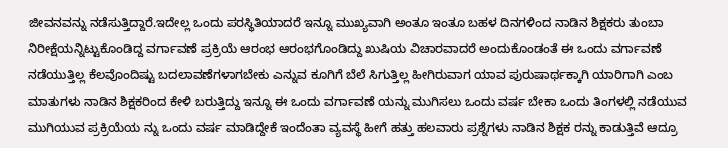ಜೀವನವನ್ನು ನಡೆಸುತ್ತಿದ್ದಾರೆ.ಇದೇಲ್ಲ ಒಂದು ಪರಸ್ಥಿತಿಯಾದರೆ ಇನ್ನೂ ಮುಖ್ಯವಾಗಿ ಅಂತೂ ಇಂತೂ ಬಹಳ ದಿನಗಳಿಂದ ನಾಡಿನ ಶಿಕ್ಷಕರು ತುಂಬಾ ನಿರೀಕ್ಷೆಯನ್ನಿಟ್ಟುಕೊಂಡಿದ್ದ ವರ್ಗಾವಣೆ ಪ್ರಕ್ರಿಯೆ ಆರಂಭ ಆರಂಭಗೊಂಡಿದ್ದು ಖುಷಿಯ ವಿಚಾರವಾದರೆ ಅಂದುಕೊಂಡಂತೆ ಈ ಒಂದು ವರ್ಗಾವಣೆ ನಡೆಯುತ್ತಿಲ್ಲ ಕೆಲವೊಂದಿಷ್ಟು ಬದಲಾವಣೆಗಳಾಗಬೇಕು ಎನ್ನುವ ಕೂಗಿಗೆ ಬೆಲೆ ಸಿಗುತ್ತಿಲ್ಲ ಹೀಗಿರುವಾಗ ಯಾವ ಪುರುಷಾರ್ಥಕ್ಕಾಗಿ ಯಾರಿಗಾಗಿ ಎಂಬ ಮಾತುಗಳು ನಾಡಿನ ಶಿಕ್ಷಕರಿಂದ ಕೇಳಿ ಬರುತ್ತಿದ್ದು ಇನ್ನೂ ಈ ಒಂದು ವರ್ಗಾವಣೆ ಯನ್ನು ಮುಗಿಸಲು ಒಂದು ವರ್ಷ ಬೇಕಾ ಒಂದು ತಿಂಗಳಲ್ಲಿ ನಡೆಯುವ ಮುಗಿಯುವ ಪ್ರಕ್ರಿಯೆಯ ನ್ನು ಒಂದು ವರ್ಷ ಮಾಡಿದ್ದೇಕೆ ಇಂದೆಂತಾ ವ್ಯವಸ್ಥೆ ಹೀಗೆ ಹತ್ತು ಹಲವಾರು ಪ್ರಶ್ನೆಗಳು ನಾಡಿನ ಶಿಕ್ಷಕ ರನ್ನು ಕಾಡುತ್ತಿವೆ ಆದ್ರೂ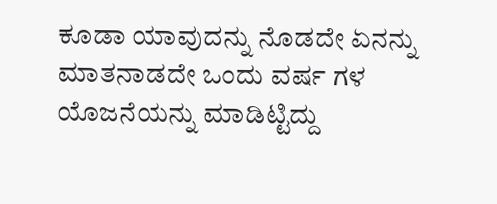ಕೂಡಾ ಯಾವುದನ್ನು ನೊಡದೇ ಏನನ್ನು ಮಾತನಾಡದೇ ಒಂದು ವರ್ಷ ಗಳ ಯೊಜನೆಯನ್ನು ಮಾಡಿಟ್ಟಿದ್ದು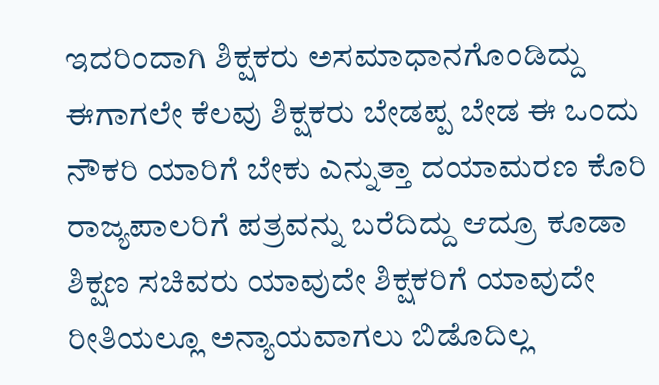ಇದರಿಂದಾಗಿ ಶಿಕ್ಷಕರು ಅಸಮಾಧಾನಗೊಂಡಿದ್ದು ಈಗಾಗಲೇ ಕೆಲವು ಶಿಕ್ಷಕರು ಬೇಡಪ್ಪ ಬೇಡ ಈ ಒಂದು ನೌಕರಿ ಯಾರಿಗೆ ಬೇಕು ಎನ್ನುತ್ತಾ ದಯಾಮರಣ ಕೊರಿ ರಾಜ್ಯಪಾಲರಿಗೆ ಪತ್ರವನ್ನು ಬರೆದಿದ್ದು ಆದ್ರೂ ಕೂಡಾ ಶಿಕ್ಷಣ ಸಚಿವರು ಯಾವುದೇ ಶಿಕ್ಷಕರಿಗೆ ಯಾವುದೇ ರೀತಿಯಲ್ಲೂ ಅನ್ಯಾಯವಾಗಲು ಬಿಡೊದಿಲ್ಲ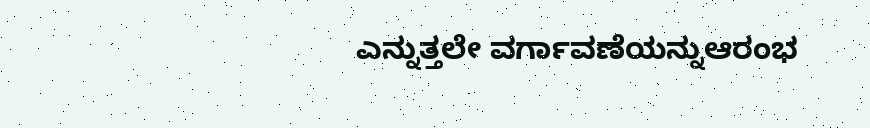ಎನ್ನುತ್ತಲೇ ವರ್ಗಾವಣೆಯನ್ನುಆರಂಭ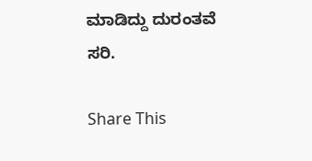ಮಾಡಿದ್ದು ದುರಂತವೆ ಸರಿ.

Share This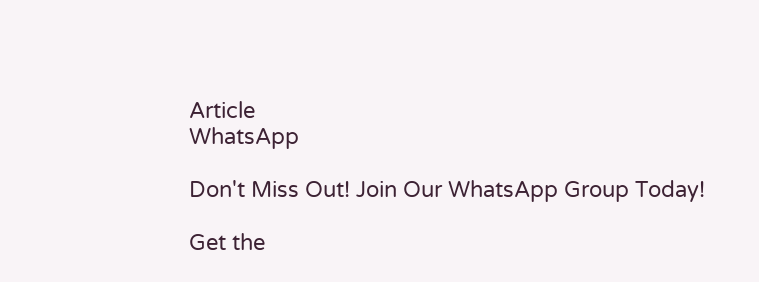Article
WhatsApp

Don't Miss Out! Join Our WhatsApp Group Today!

Get the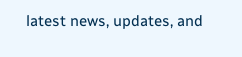latest news, updates, and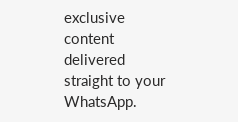exclusive content delivered straight to your WhatsApp.